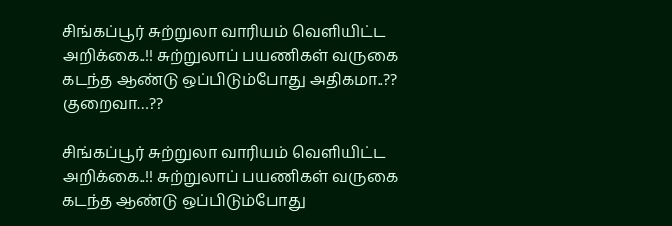சிங்கப்பூர் சுற்றுலா வாரியம் வெளியிட்ட அறிக்கை..!! சுற்றுலாப் பயணிகள் வருகை கடந்த ஆண்டு ஒப்பிடும்போது அதிகமா..?? குறைவா…??

சிங்கப்பூர் சுற்றுலா வாரியம் வெளியிட்ட அறிக்கை..!! சுற்றுலாப் பயணிகள் வருகை கடந்த ஆண்டு ஒப்பிடும்போது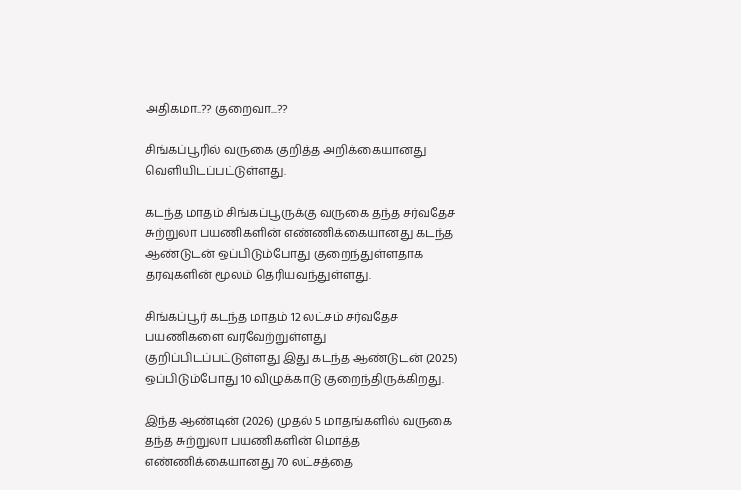அதிகமா..?? குறைவா...??

சிங்கப்பூரில் வருகை குறித்த அறிக்கையானது வெளியிடப்பட்டுள்ளது.

கடந்த மாதம் சிங்கப்பூருக்கு வருகை தந்த சர்வதேச சுற்றுலா பயணிகளின் எண்ணிக்கையானது கடந்த ஆண்டுடன் ஒப்பிடும்போது குறைந்துள்ளதாக தரவுகளின் மூலம் தெரியவந்துள்ளது.

சிங்கப்பூர் கடந்த மாதம் 12 லட்சம் சர்வதேச பயணிகளை வரவேற்றுள்ளது குறிப்பிடப்பட்டுள்ளது இது கடந்த ஆண்டுடன் (2025) ஒப்பிடும்போது 10 விழுக்காடு குறைந்திருக்கிறது.

இந்த ஆண்டின் (2026) முதல் 5 மாதங்களில் வருகை தந்த சுற்றுலா பயணிகளின் மொத்த எண்ணிக்கையானது 70 லட்சத்தை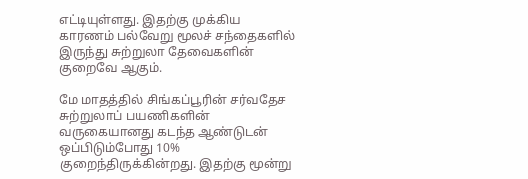எட்டியுள்ளது. இதற்கு முக்கிய காரணம் பல்வேறு மூலச் சந்தைகளில் இருந்து சுற்றுலா தேவைகளின் குறைவே ஆகும்.

மே மாதத்தில் சிங்கப்பூரின் சர்வதேச சுற்றுலாப் பயணிகளின் வருகையானது கடந்த ஆண்டுடன் ஒப்பிடும்போது 10% குறைந்திருக்கின்றது. இதற்கு மூன்று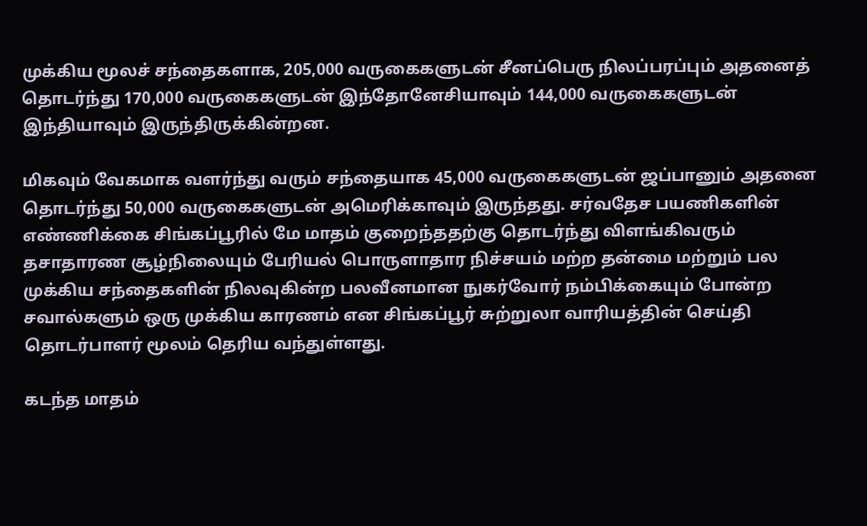முக்கிய மூலச் சந்தைகளாக, 205,000 வருகைகளுடன் சீனப்பெரு நிலப்பரப்பும் அதனைத் தொடர்ந்து 170,000 வருகைகளுடன் இந்தோனேசியாவும் 144,000 வருகைகளுடன் இந்தியாவும் இருந்திருக்கின்றன.

மிகவும் வேகமாக வளர்ந்து வரும் சந்தையாக 45,000 வருகைகளுடன் ஜப்பானும் அதனை தொடர்ந்து 50,000 வருகைகளுடன் அமெரிக்காவும் இருந்தது. சர்வதேச பயணிகளின் எண்ணிக்கை சிங்கப்பூரில் மே மாதம் குறைந்ததற்கு தொடர்ந்து விளங்கிவரும் தசாதாரண சூழ்நிலையும் பேரியல் பொருளாதார நிச்சயம் மற்ற தன்மை மற்றும் பல முக்கிய சந்தைகளின் நிலவுகின்ற பலவீனமான நுகர்வோர் நம்பிக்கையும் போன்ற சவால்களும் ஒரு முக்கிய காரணம் என சிங்கப்பூர் சுற்றுலா வாரியத்தின் செய்தி தொடர்பாளர் மூலம் தெரிய வந்துள்ளது.

கடந்த மாதம்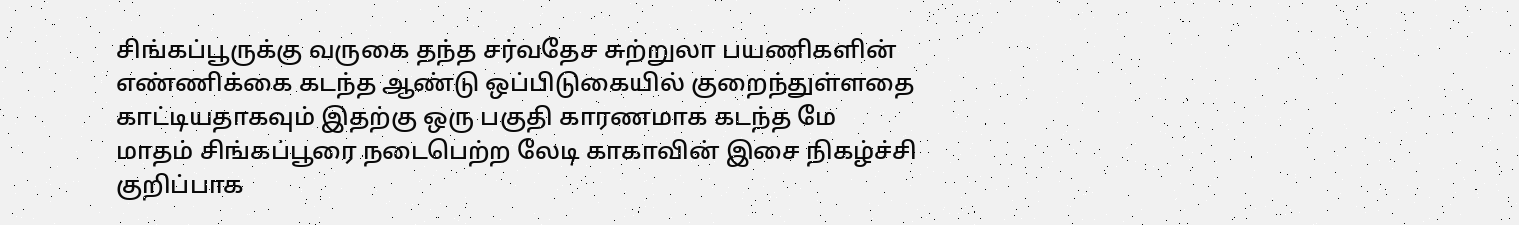சிங்கப்பூருக்கு வருகை தந்த சர்வதேச சுற்றுலா பயணிகளின் எண்ணிக்கை கடந்த ஆண்டு ஒப்பிடுகையில் குறைந்துள்ளதை காட்டியதாகவும் இதற்கு ஒரு பகுதி காரணமாக கடந்த மே மாதம் சிங்கப்பூரை நடைபெற்ற லேடி காகாவின் இசை நிகழ்ச்சி குறிப்பாக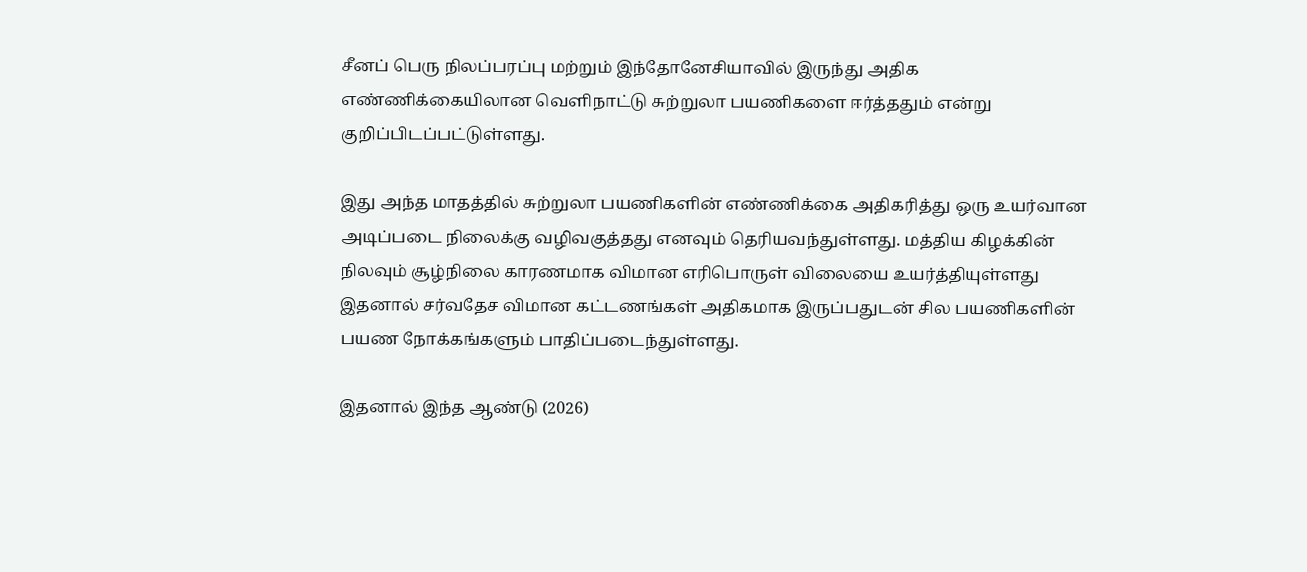சீனப் பெரு நிலப்பரப்பு மற்றும் இந்தோனேசியாவில் இருந்து அதிக எண்ணிக்கையிலான வெளிநாட்டு சுற்றுலா பயணிகளை ஈர்த்ததும் என்று குறிப்பிடப்பட்டுள்ளது.

இது அந்த மாதத்தில் சுற்றுலா பயணிகளின் எண்ணிக்கை அதிகரித்து ஒரு உயர்வான அடிப்படை நிலைக்கு வழிவகுத்தது எனவும் தெரியவந்துள்ளது. மத்திய கிழக்கின் நிலவும் சூழ்நிலை காரணமாக விமான எரிபொருள் விலையை உயர்த்தியுள்ளது இதனால் சர்வதேச விமான கட்டணங்கள் அதிகமாக இருப்பதுடன் சில பயணிகளின் பயண நோக்கங்களும் பாதிப்படைந்துள்ளது.

இதனால் இந்த ஆண்டு (2026)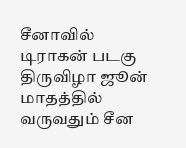சீனாவில் டிராகன் படகு திருவிழா ஜூன் மாதத்தில் வருவதும் சீன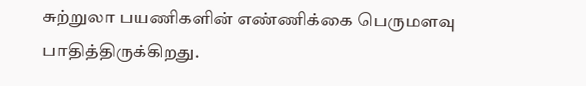சுற்றுலா பயணிகளின் எண்ணிக்கை பெருமளவு பாதித்திருக்கிறது.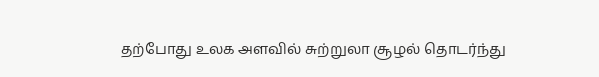தற்போது உலக அளவில் சுற்றுலா சூழல் தொடர்ந்து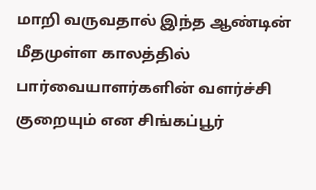மாறி வருவதால் இந்த ஆண்டின் மீதமுள்ள காலத்தில் பார்வையாளர்களின் வளர்ச்சி குறையும் என சிங்கப்பூர்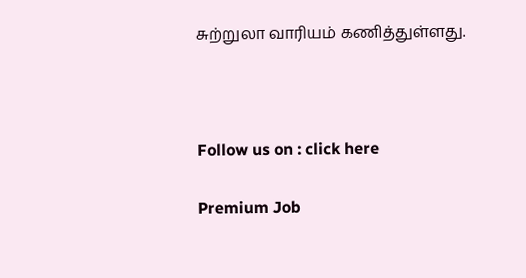சுற்றுலா வாரியம் கணித்துள்ளது.



Follow us on : click here

Premium Job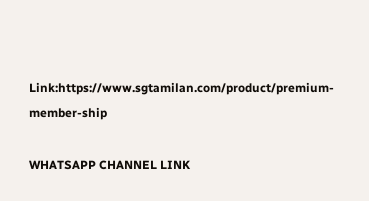Link:https://www.sgtamilan.com/product/premium-member-ship

WHATSAPP CHANNEL LINK